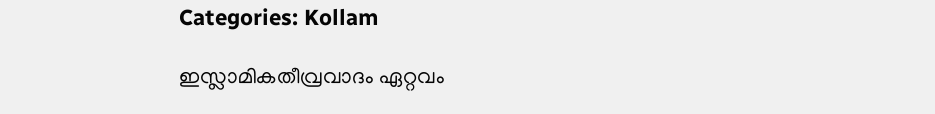Categories: Kollam

ഇസ്ലാമികതീവ്രവാദം ഏറ്റവം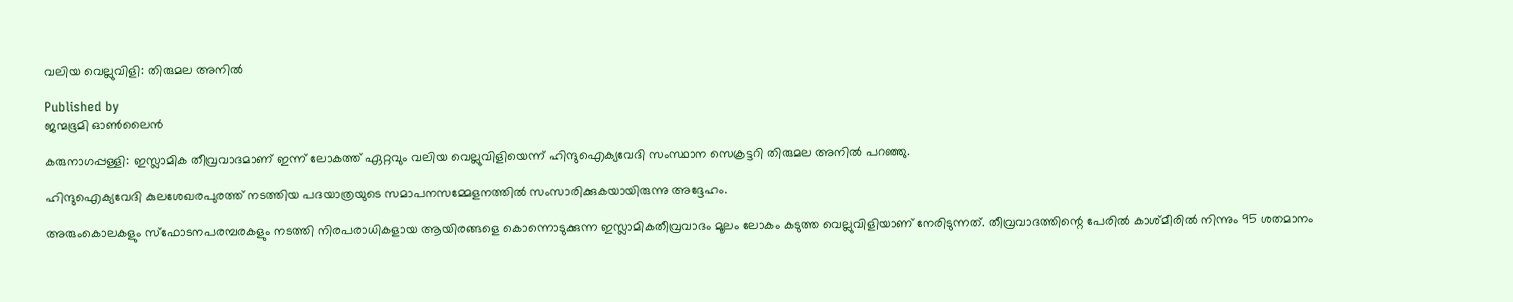വലിയ വെല്ലുവിളി: തിരുമല അനില്‍

Published by
ജന്മഭൂമി ഓണ്‍ലൈന്‍

കരുനാഗപ്പള്ളി: ഇസ്ലാമിക തീവ്രവാദമാണ് ഇന്ന് ലോകത്ത് ഏറ്റവും വലിയ വെല്ലുവിളിയെന്ന് ഹിന്ദുഐക്യവേദി സംസ്ഥാന സെക്രട്ടറി തിരുമല അനില്‍ പറഞ്ഞു.

ഹിന്ദുഐക്യവേദി കുലശേഖരപുരത്ത് നടത്തിയ പദയാത്രയുടെ സമാപനസമ്മേളനത്തില്‍ സംസാരിക്കുകയായിരുന്നു അദ്ദേഹം.

അരുംകൊലകളും സ്‌ഫോടനപരമ്പരകളും നടത്തി നിരപരാധികളായ ആയിരങ്ങളെ കൊന്നൊടുക്കുന്ന ഇസ്ലാമികതീവ്രവാദം മൂലം ലോകം കടുത്ത വെല്ലുവിളിയാണ് നേരിടുന്നത്. തീവ്രവാദത്തിന്റെ പേരില്‍ കാശ്മീരില്‍ നിന്നും 95 ശതമാനം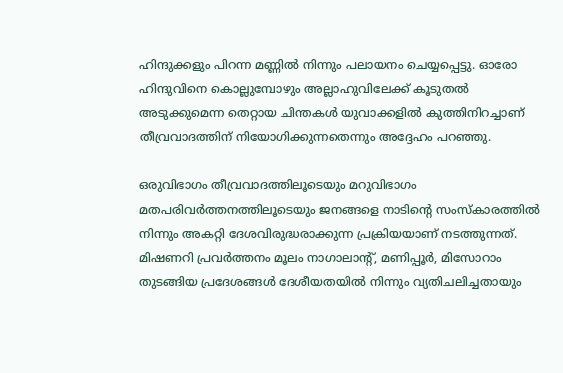ഹിന്ദുക്കളും പിറന്ന മണ്ണില്‍ നിന്നും പലായനം ചെയ്യപ്പെട്ടു. ഓരോ ഹിന്ദുവിനെ കൊല്ലുമ്പോഴും അല്ലാഹുവിലേക്ക് കൂടുതല്‍ അടുക്കുമെന്ന തെറ്റായ ചിന്തകള്‍ യുവാക്കളില്‍ കുത്തിനിറച്ചാണ് തീവ്രവാദത്തിന് നിയോഗിക്കുന്നതെന്നും അദ്ദേഹം പറഞ്ഞു.

ഒരുവിഭാഗം തീവ്രവാദത്തിലൂടെയും മറുവിഭാഗം മതപരിവര്‍ത്തനത്തിലൂടെയും ജനങ്ങളെ നാടിന്റെ സംസ്‌കാരത്തില്‍ നിന്നും അകറ്റി ദേശവിരുദ്ധരാക്കുന്ന പ്രക്രിയയാണ് നടത്തുന്നത്. മിഷണറി പ്രവര്‍ത്തനം മൂലം നാഗാലാന്റ്, മണിപ്പൂര്‍, മിസോറാം തുടങ്ങിയ പ്രദേശങ്ങള്‍ ദേശീയതയില്‍ നിന്നും വ്യതിചലിച്ചതായും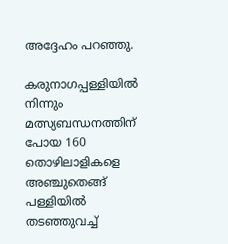അദ്ദേഹം പറഞ്ഞു.

കരുനാഗപ്പള്ളിയില്‍ നിന്നും മത്സ്യബന്ധനത്തിന് പോയ 160 തൊഴിലാളികളെ അഞ്ചുതെങ്ങ് പള്ളിയില്‍ തടഞ്ഞുവച്ച്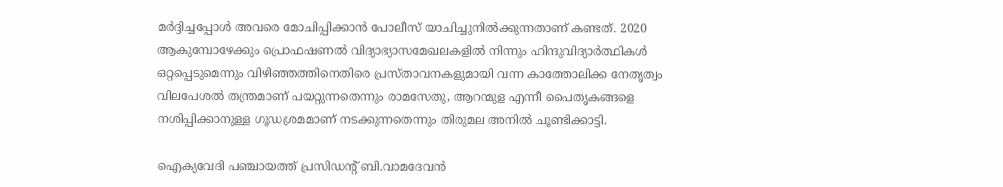മര്‍ദ്ദിച്ചപ്പോള്‍ അവരെ മോചിപ്പിക്കാന്‍ പോലീസ് യാചിച്ചുനില്‍ക്കുന്നതാണ് കണ്ടത്. 2020 ആകുമ്പോഴേക്കും പ്രൊഫഷണല്‍ വിദ്യാഭ്യാസമേഖലകളില്‍ നിന്നും ഹിന്ദുവിദ്യാര്‍ത്ഥികള്‍ ഒറ്റപ്പെടുമെന്നും വിഴിഞ്ഞത്തിനെതിരെ പ്രസ്താവനകളുമായി വന്ന കാത്തോലിക്ക നേതൃത്വം വിലപേശല്‍ തന്ത്രമാണ് പയറ്റുന്നതെന്നും രാമസേതു, ആറന്മുള എന്നീ പൈതൃകങ്ങളെ നശിപ്പിക്കാനുള്ള ഗൂഡശ്രമമാണ് നടക്കുന്നതെന്നും തിരുമല അനില്‍ ചൂണ്ടിക്കാട്ടി.

ഐക്യവേദി പഞ്ചായത്ത് പ്രസിഡന്റ് ബി.വാമദേവന്‍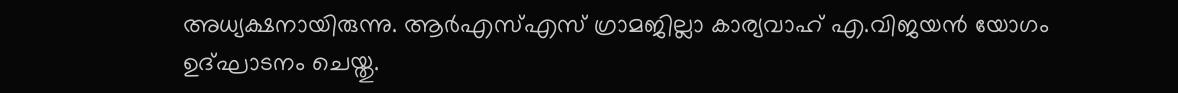അധ്യക്ഷനായിരുന്നു. ആര്‍എസ്എസ് ഗ്രാമജില്ലാ കാര്യവാഹ് എ.വിജയന്‍ യോഗം ഉദ്ഘാടനം ചെയ്തു.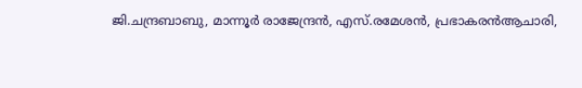ജി.ചന്ദ്രബാബു, മാന്നൂര്‍ രാജേന്ദ്രന്‍, എസ്.രമേശന്‍, പ്രഭാകരന്‍ആചാരി,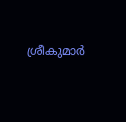ശ്രീകുമാര്‍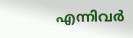എന്നിവര്‍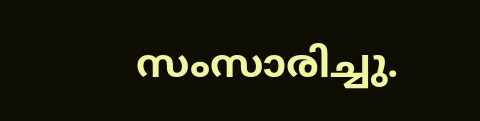സംസാരിച്ചു.